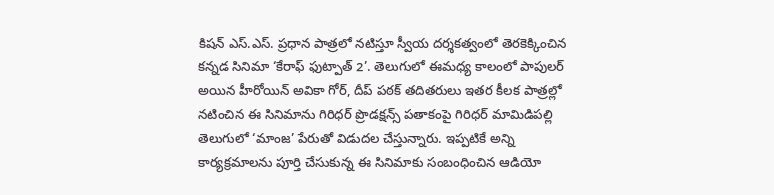కిషన్ ఎస్.ఎస్. ప్రధాన పాత్రలో నటిస్తూ స్వీయ దర్శకత్వంలో తెరకెక్కించిన కన్నడ సినిమా ‘కేరాఫ్ ఫుట్పాత్ 2’. తెలుగులో ఈమధ్య కాలంలో పాపులర్ అయిన హీరోయిన్ అవికా గోర్, దీప్ పఠక్ తదితరులు ఇతర కీలక పాత్రల్లో నటించిన ఈ సినిమాను గిరిధర్ ప్రొడక్షన్స్ పతాకంపై గిరిధర్ మామిడిపల్లి తెలుగులో ‘మాంజ’ పేరుతో విడుదల చేస్తున్నారు. ఇప్పటికే అన్ని కార్యక్రమాలను పూర్తి చేసుకున్న ఈ సినిమాకు సంబంధించిన ఆడియో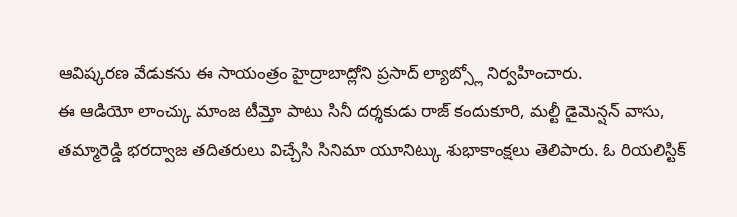ఆవిష్కరణ వేడుకను ఈ సాయంత్రం హైద్రాబాద్లోని ప్రసాద్ ల్యాబ్స్లో నిర్వహించారు.
ఈ ఆడియో లాంచ్కు మాంజ టీమ్తో పాటు సినీ దర్శకుడు రాజ్ కందుకూరి, మల్టీ డైమెన్షన్ వాసు, తమ్మారెడ్డి భరద్వాజ తదితరులు విచ్చేసి సినిమా యూనిట్కు శుభాకాంక్షలు తెలిపారు. ఓ రియలిస్టిక్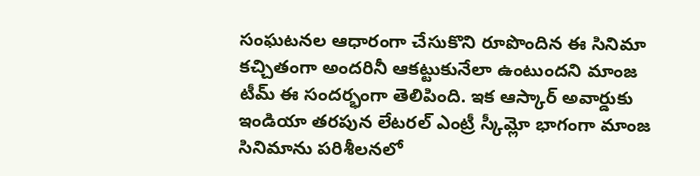సంఘటనల ఆధారంగా చేసుకొని రూపొందిన ఈ సినిమా కచ్చితంగా అందరినీ ఆకట్టుకునేలా ఉంటుందని మాంజ టీమ్ ఈ సందర్భంగా తెలిపింది. ఇక ఆస్కార్ అవార్డుకు ఇండియా తరపున లేటరల్ ఎంట్రీ స్కీమ్లో భాగంగా మాంజ సినిమాను పరిశీలనలో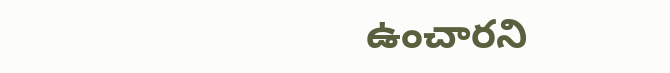ఉంచారని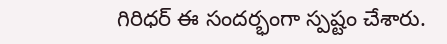గిరిధర్ ఈ సందర్భంగా స్పష్టం చేశారు.